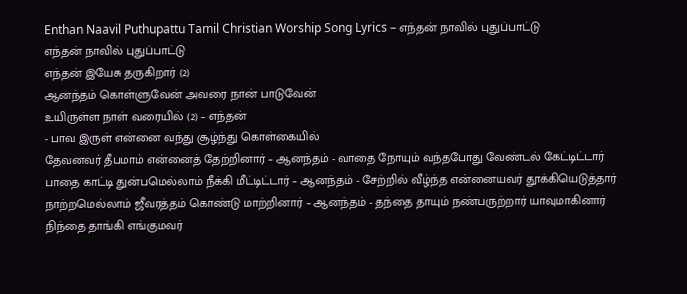Enthan Naavil Puthupattu Tamil Christian Worship Song Lyrics – எந்தன் நாவில் புதுப்பாட்டு
எந்தன் நாவில் புதுப்பாட்டு
எந்தன் இயேசு தருகிறார் (2)
ஆனந்தம் கொள்ளுவேன் அவரை நான் பாடுவேன்
உயிருள்ள நாள் வரையில் (2) – எந்தன்
- பாவ இருள் என்னை வந்து சூழ்ந்து கொள்கையில்
தேவனவர் தீபமாம் என்னைத் தேற்றினார் – ஆனந்தம் - வாதை நோயும் வந்தபோது வேண்டல் கேட்டிட்டார்
பாதை காட்டி துன்பமெல்லாம் நீக்கி மீட்டிட்டார் – ஆனந்தம் - சேற்றில் வீழ்ந்த என்னையவர் தூக்கியெடுத்தார்
நாற்றமெல்லாம் ஜீவரத்தம் கொண்டு மாற்றினார் – ஆனந்தம் - தந்தை தாயும் நண்பருற்றார் யாவுமாகினார்
நிந்தை தாங்கி எங்குமவர்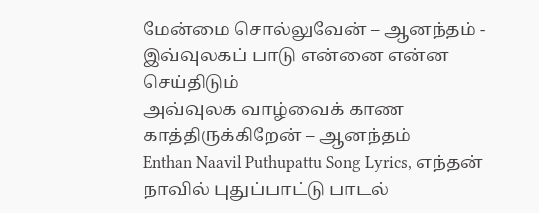மேன்மை சொல்லுவேன் – ஆனந்தம் - இவ்வுலகப் பாடு என்னை என்ன செய்திடும்
அவ்வுலக வாழ்வைக் காண காத்திருக்கிறேன் – ஆனந்தம்
Enthan Naavil Puthupattu Song Lyrics, எந்தன் நாவில் புதுப்பாட்டு பாடல்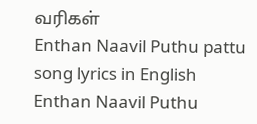வரிகள்
Enthan Naavil Puthu pattu song lyrics in English
Enthan Naavil Puthu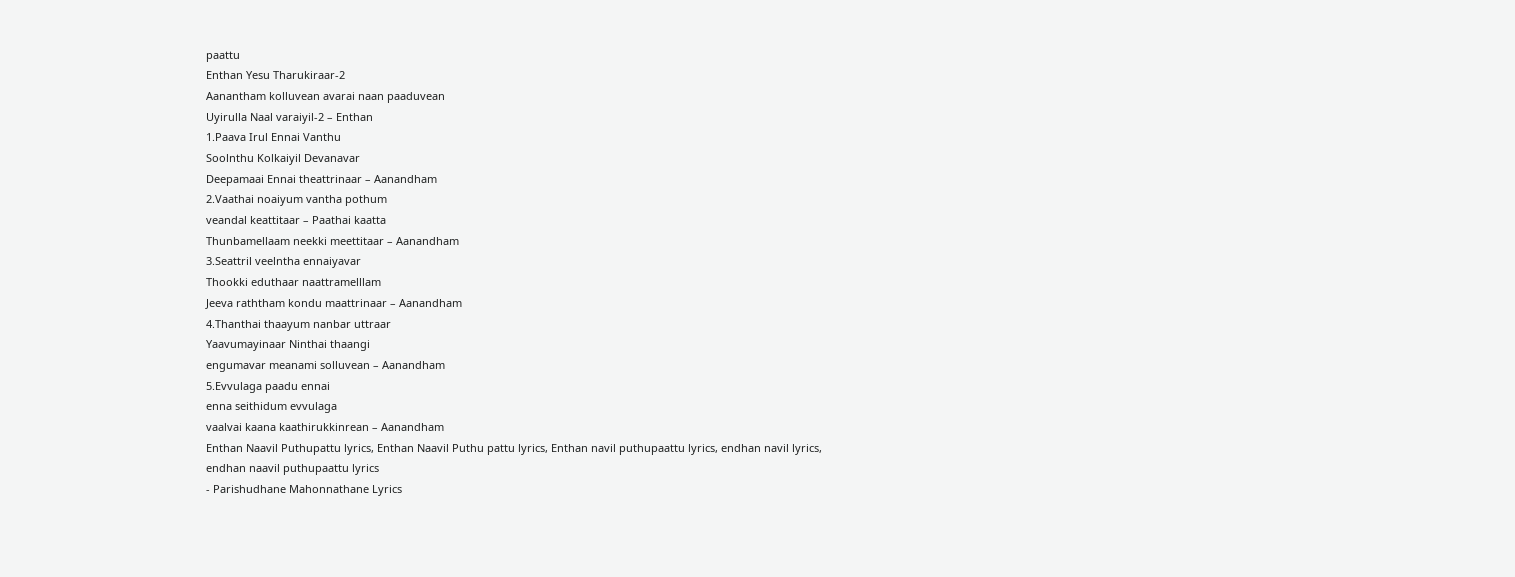paattu
Enthan Yesu Tharukiraar-2
Aanantham kolluvean avarai naan paaduvean
Uyirulla Naal varaiyil-2 – Enthan
1.Paava Irul Ennai Vanthu
Soolnthu Kolkaiyil Devanavar
Deepamaai Ennai theattrinaar – Aanandham
2.Vaathai noaiyum vantha pothum
veandal keattitaar – Paathai kaatta
Thunbamellaam neekki meettitaar – Aanandham
3.Seattril veelntha ennaiyavar
Thookki eduthaar naattramelllam
Jeeva raththam kondu maattrinaar – Aanandham
4.Thanthai thaayum nanbar uttraar
Yaavumayinaar Ninthai thaangi
engumavar meanami solluvean – Aanandham
5.Evvulaga paadu ennai
enna seithidum evvulaga
vaalvai kaana kaathirukkinrean – Aanandham
Enthan Naavil Puthupattu lyrics, Enthan Naavil Puthu pattu lyrics, Enthan navil puthupaattu lyrics, endhan navil lyrics,
endhan naavil puthupaattu lyrics
- Parishudhane Mahonnathane Lyrics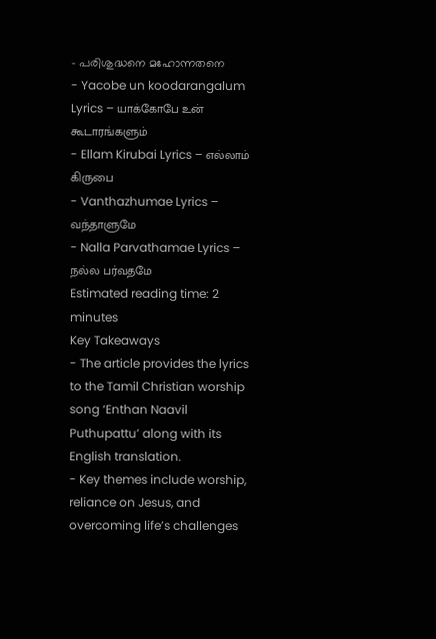– പരിശുദ്ധനെ മഹോന്നതനെ
- Yacobe un koodarangalum Lyrics – யாக்கோபே உன் கூடாரங்களும்
- Ellam Kirubai Lyrics – எல்லாம் கிருபை
- Vanthazhumae Lyrics – வந்தாளுமே
- Nalla Parvathamae Lyrics – நல்ல பர்வதமே
Estimated reading time: 2 minutes
Key Takeaways
- The article provides the lyrics to the Tamil Christian worship song ‘Enthan Naavil Puthupattu’ along with its English translation.
- Key themes include worship, reliance on Jesus, and overcoming life’s challenges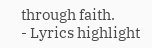through faith.
- Lyrics highlight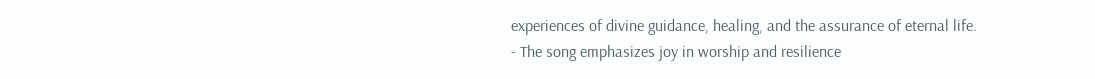experiences of divine guidance, healing, and the assurance of eternal life.
- The song emphasizes joy in worship and resilience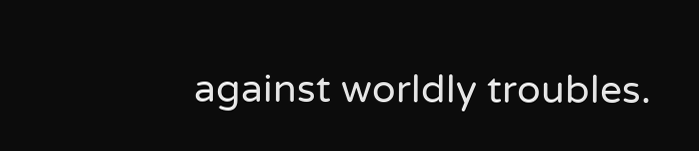against worldly troubles.